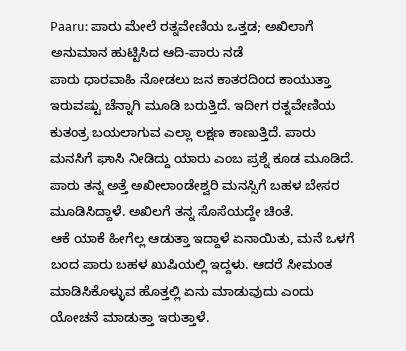Paaru: ಪಾರು ಮೇಲೆ ರತ್ನವೇಣಿಯ ಒತ್ತಡ; ಅಖಿಲಾಗೆ ಅನುಮಾನ ಹುಟ್ಟಿಸಿದ ಆದಿ-ಪಾರು ನಡೆ
ಪಾರು ಧಾರವಾಹಿ ನೋಡಲು ಜನ ಕಾತರದಿಂದ ಕಾಯುತ್ತಾ ಇರುವಷ್ಟು ಚೆನ್ನಾಗಿ ಮೂಡಿ ಬರುತ್ತಿದೆ. ಇದೀಗ ರತ್ನವೇಣಿಯ ಕುತಂತ್ರ ಬಯಲಾಗುವ ಎಲ್ಲಾ ಲಕ್ಷಣ ಕಾಣುತ್ತಿದೆ. ಪಾರು ಮನಸಿಗೆ ಘಾಸಿ ನೀಡಿದ್ದು ಯಾರು ಎಂಬ ಪ್ರಶ್ನೆ ಕೂಡ ಮೂಡಿದೆ. ಪಾರು ತನ್ನ ಅತ್ತೆ ಅಖೀಲಾಂಡೇಶ್ವರಿ ಮನಸ್ಸಿಗೆ ಬಹಳ ಬೇಸರ ಮೂಡಿಸಿದ್ದಾಳೆ. ಅಖಿಲಗೆ ತನ್ನ ಸೊಸೆಯದ್ದೇ ಚಿಂತೆ.
ಆಕೆ ಯಾಕೆ ಹೀಗೆಲ್ಲ ಆಡುತ್ತಾ ಇದ್ದಾಳೆ ಏನಾಯಿತು, ಮನೆ ಒಳಗೆ ಬಂದ ಪಾರು ಬಹಳ ಖುಷಿಯಲ್ಲಿ ಇದ್ದಳು. ಆದರೆ ಸೀಮಂತ ಮಾಡಿಸಿಕೊಳ್ಳುವ ಹೊತ್ತಲ್ಲಿ ಏನು ಮಾಡುವುದು ಎಂದು ಯೋಚನೆ ಮಾಡುತ್ತಾ ಇರುತ್ತಾಳೆ.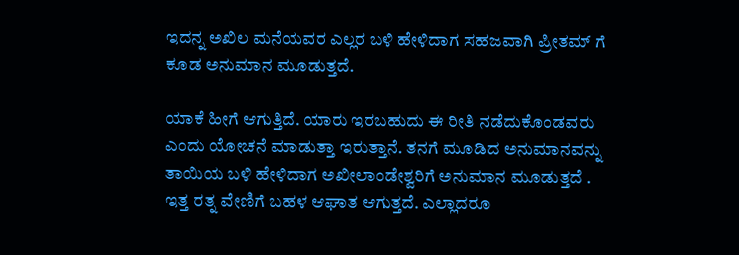ಇದನ್ನ ಅಖಿಲ ಮನೆಯವರ ಎಲ್ಲರ ಬಳಿ ಹೇಳಿದಾಗ ಸಹಜವಾಗಿ ಪ್ರೀತಮ್ ಗೆ ಕೂಡ ಅನುಮಾನ ಮೂಡುತ್ತದೆ.

ಯಾಕೆ ಹೀಗೆ ಆಗುತ್ತಿದೆ. ಯಾರು ಇರಬಹುದು ಈ ರೀತಿ ನಡೆದುಕೊಂಡವರು ಎಂದು ಯೋಚನೆ ಮಾಡುತ್ತಾ ಇರುತ್ತಾನೆ. ತನಗೆ ಮೂಡಿದ ಅನುಮಾನವನ್ನು ತಾಯಿಯ ಬಳಿ ಹೇಳಿದಾಗ ಅಖೀಲಾಂಡೇಶ್ವರಿಗೆ ಅನುಮಾನ ಮೂಡುತ್ತದೆ .
ಇತ್ತ ರತ್ನ ವೇಣಿಗೆ ಬಹಳ ಆಘಾತ ಆಗುತ್ತದೆ. ಎಲ್ಲಾದರೂ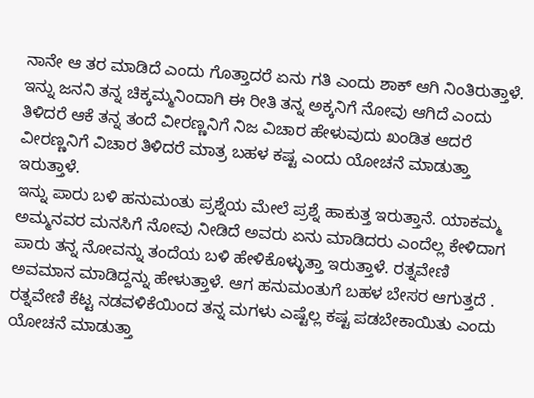ನಾನೇ ಆ ತರ ಮಾಡಿದೆ ಎಂದು ಗೊತ್ತಾದರೆ ಏನು ಗತಿ ಎಂದು ಶಾಕ್ ಆಗಿ ನಿಂತಿರುತ್ತಾಳೆ. ಇನ್ನು ಜನನಿ ತನ್ನ ಚಿಕ್ಕಮ್ಮನಿಂದಾಗಿ ಈ ರೀತಿ ತನ್ನ ಅಕ್ಕನಿಗೆ ನೋವು ಆಗಿದೆ ಎಂದು ತಿಳಿದರೆ ಆಕೆ ತನ್ನ ತಂದೆ ವೀರಣ್ಣನಿಗೆ ನಿಜ ವಿಚಾರ ಹೇಳುವುದು ಖಂಡಿತ ಆದರೆ ವೀರಣ್ಣನಿಗೆ ವಿಚಾರ ತಿಳಿದರೆ ಮಾತ್ರ ಬಹಳ ಕಷ್ಟ ಎಂದು ಯೋಚನೆ ಮಾಡುತ್ತಾ ಇರುತ್ತಾಳೆ.
ಇನ್ನು ಪಾರು ಬಳಿ ಹನುಮಂತು ಪ್ರಶ್ನೆಯ ಮೇಲೆ ಪ್ರಶ್ನೆ ಹಾಕುತ್ತ ಇರುತ್ತಾನೆ. ಯಾಕಮ್ಮ ಅಮ್ಮನವರ ಮನಸಿಗೆ ನೋವು ನೀಡಿದೆ ಅವರು ಏನು ಮಾಡಿದರು ಎಂದೆಲ್ಲ ಕೇಳಿದಾಗ ಪಾರು ತನ್ನ ನೋವನ್ನು ತಂದೆಯ ಬಳಿ ಹೇಳಿಕೊಳ್ಳುತ್ತಾ ಇರುತ್ತಾಳೆ. ರತ್ನವೇಣಿ ಅವಮಾನ ಮಾಡಿದ್ದನ್ನು ಹೇಳುತ್ತಾಳೆ. ಆಗ ಹನುಮಂತುಗೆ ಬಹಳ ಬೇಸರ ಆಗುತ್ತದೆ .
ರತ್ನವೇಣಿ ಕೆಟ್ಟ ನಡವಳಿಕೆಯಿಂದ ತನ್ನ ಮಗಳು ಎಷ್ಟೆಲ್ಲ ಕಷ್ಟ ಪಡಬೇಕಾಯಿತು ಎಂದು ಯೋಚನೆ ಮಾಡುತ್ತಾ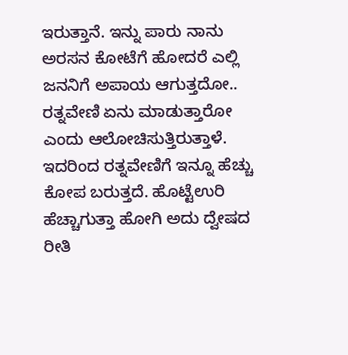ಇರುತ್ತಾನೆ. ಇನ್ನು ಪಾರು ನಾನು ಅರಸನ ಕೋಟೆಗೆ ಹೋದರೆ ಎಲ್ಲಿ ಜನನಿಗೆ ಅಪಾಯ ಆಗುತ್ತದೋ.. ರತ್ನವೇಣಿ ಏನು ಮಾಡುತ್ತಾರೋ ಎಂದು ಆಲೋಚಿಸುತ್ತಿರುತ್ತಾಳೆ.
ಇದರಿಂದ ರತ್ನವೇಣಿಗೆ ಇನ್ನೂ ಹೆಚ್ಚು ಕೋಪ ಬರುತ್ತದೆ. ಹೊಟ್ಟೆಉರಿ ಹೆಚ್ಚಾಗುತ್ತಾ ಹೋಗಿ ಅದು ದ್ವೇಷದ ರೀತಿ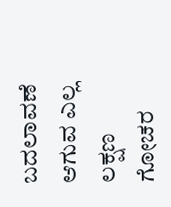ಬದಲಾವಣೆ ಆಗುವ ಎಲ್ಲ ಲಕ್ಷಣ ಗೋಚರ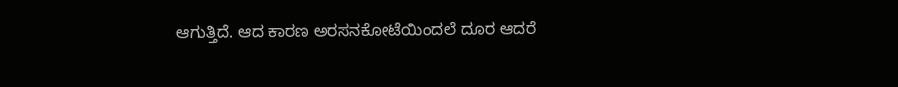ಆಗುತ್ತಿದೆ. ಆದ ಕಾರಣ ಅರಸನಕೋಟೆಯಿಂದಲೆ ದೂರ ಆದರೆ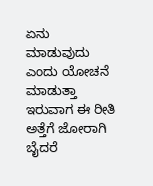ಏನು ಮಾಡುವುದು ಎಂದು ಯೋಚನೆ ಮಾಡುತ್ತಾ ಇರುವಾಗ ಈ ರೀತಿ ಅತ್ತೆಗೆ ಜೋರಾಗಿ ಬೈದರೆ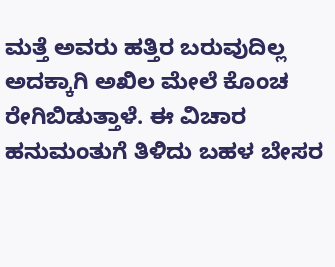ಮತ್ತೆ ಅವರು ಹತ್ತಿರ ಬರುವುದಿಲ್ಲ ಅದಕ್ಕಾಗಿ ಅಖಿಲ ಮೇಲೆ ಕೊಂಚ ರೇಗಿಬಿಡುತ್ತಾಳೆ. ಈ ವಿಚಾರ ಹನುಮಂತುಗೆ ತಿಳಿದು ಬಹಳ ಬೇಸರ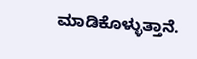ಮಾಡಿಕೊಳ್ಳುತ್ತಾನೆ.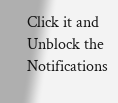Click it and Unblock the Notifications